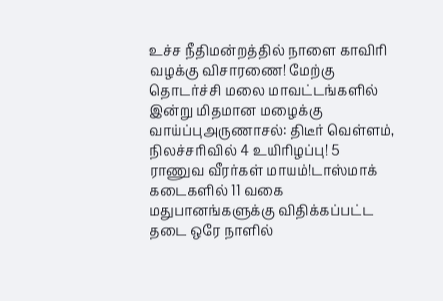உச்ச நீதிமன்றத்தில் நாளை காவிரி வழக்கு விசாரணை! மேற்கு தொடர்ச்சி மலை மாவட்டங்களில் இன்று மிதமான மழைக்கு வாய்ப்புஅருணாசல்: திடீர் வெள்ளம், நிலச்சரிவில் 4 உயிரிழப்பு! 5 ராணுவ வீரர்கள் மாயம்!டாஸ்மாக் கடைகளில் 11 வகை மதுபானங்களுக்கு விதிக்கப்பட்ட தடை ஒரே நாளில்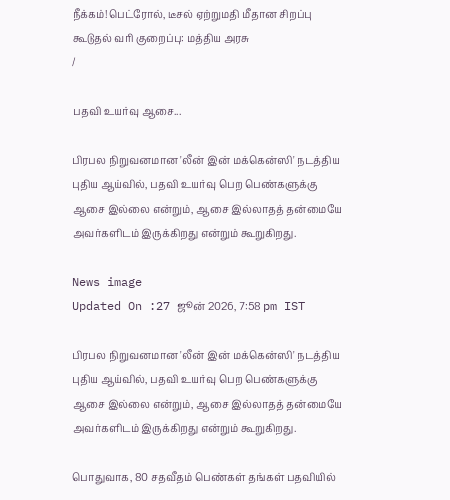நீக்கம்!பெட்ரோல், டீசல் ஏற்றுமதி மீதான சிறப்பு கூடுதல் வரி குறைப்பு: மத்திய அரசு
/

பதவி உயர்வு ஆசை...

பிரபல நிறுவனமான 'லீன் இன் மக்கென்ஸி' நடத்திய புதிய ஆய்வில், பதவி உயர்வு பெற பெண்களுக்கு ஆசை இல்லை என்றும், ஆசை இல்லாதத் தன்மையே அவர்களிடம் இருக்கிறது என்றும் கூறுகிறது.

News image
Updated On :27 ஜூன் 2026, 7:58 pm IST

பிரபல நிறுவனமான 'லீன் இன் மக்கென்ஸி' நடத்திய புதிய ஆய்வில், பதவி உயர்வு பெற பெண்களுக்கு ஆசை இல்லை என்றும், ஆசை இல்லாதத் தன்மையே அவர்களிடம் இருக்கிறது என்றும் கூறுகிறது.

பொதுவாக, 80 சதவீதம் பெண்கள் தங்கள் பதவியில்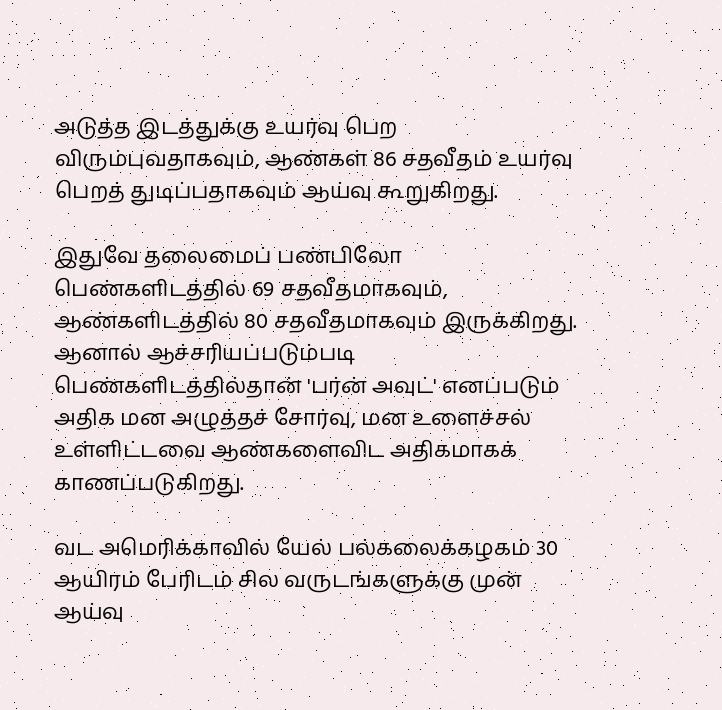அடுத்த இடத்துக்கு உயர்வு பெற விரும்புவதாகவும், ஆண்கள் 86 சதவீதம் உயர்வு பெறத் துடிப்பதாகவும் ஆய்வு கூறுகிறது.

இதுவே தலைமைப் பண்பிலோ பெண்களிடத்தில் 69 சதவீதமாகவும், ஆண்களிடத்தில் 80 சதவீதமாகவும் இருக்கிறது. ஆனால் ஆச்சரியப்படும்படி பெண்களிடத்தில்தான் 'பர்ன் அவுட்' எனப்படும் அதிக மன அழுத்தச் சோர்வு, மன உளைச்சல் உள்ளிட்டவை ஆண்களைவிட அதிகமாகக் காணப்படுகிறது.

வட அமெரிக்காவில் யேல் பல்கலைக்கழகம் 30 ஆயிரம் பேரிடம் சில வருடங்களுக்கு முன் ஆய்வு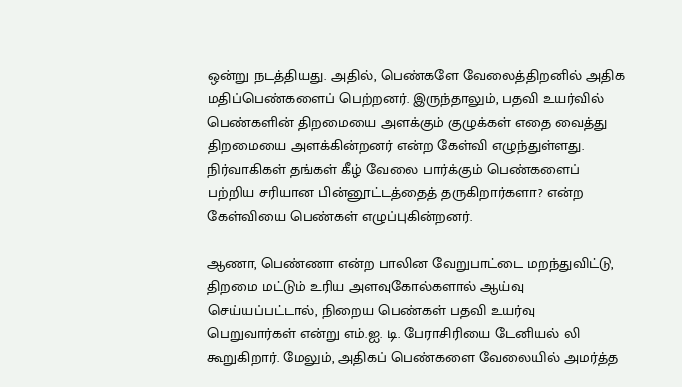ஒன்று நடத்தியது. அதில், பெண்களே வேலைத்திறனில் அதிக மதிப்பெண்களைப் பெற்றனர். இருந்தாலும், பதவி உயர்வில் பெண்களின் திறமையை அளக்கும் குழுக்கள் எதை வைத்து திறமையை அளக்கின்றனர் என்ற கேள்வி எழுந்துள்ளது. நிர்வாகிகள் தங்கள் கீழ் வேலை பார்க்கும் பெண்களைப் பற்றிய சரியான பின்னூட்டத்தைத் தருகிறார்களா? என்ற கேள்வியை பெண்கள் எழுப்புகின்றனர்.

ஆணா, பெண்ணா என்ற பாலின வேறுபாட்டை மறந்துவிட்டு, திறமை மட்டும் உரிய அளவுகோல்களால் ஆய்வு செய்யப்பட்டால், நிறைய பெண்கள் பதவி உயர்வு பெறுவார்கள் என்று எம்.ஐ. டி. பேராசிரியை டேனியல் லி கூறுகிறார். மேலும், அதிகப் பெண்களை வேலையில் அமர்த்த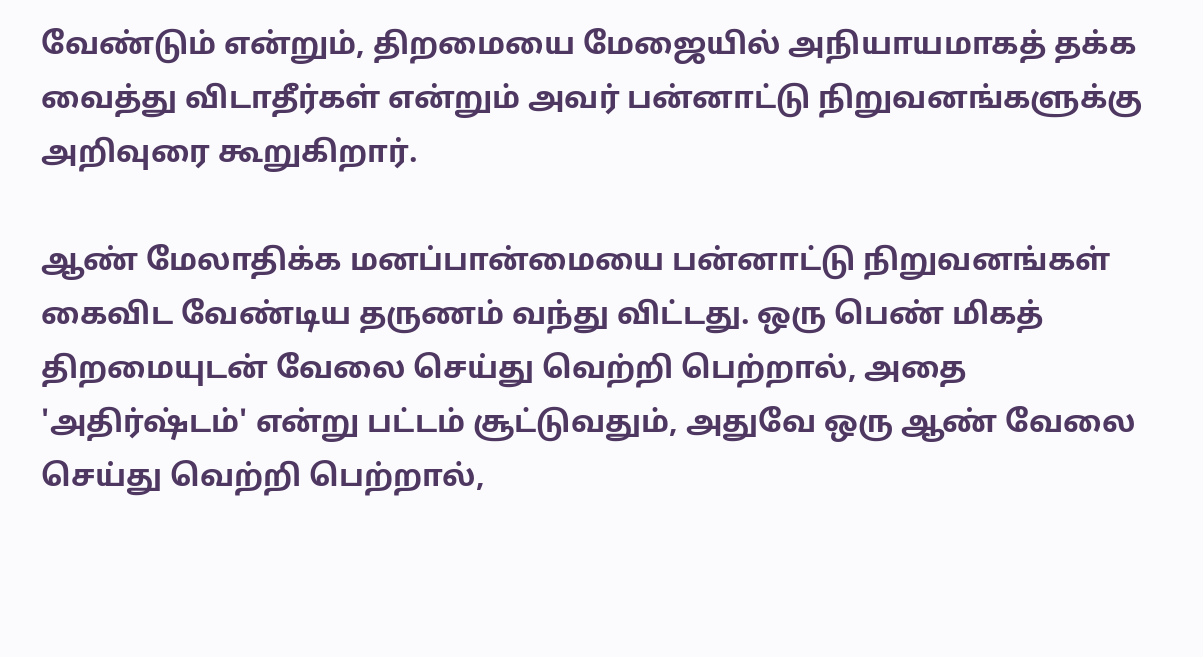வேண்டும் என்றும், திறமையை மேஜையில் அநியாயமாகத் தக்க வைத்து விடாதீர்கள் என்றும் அவர் பன்னாட்டு நிறுவனங்களுக்கு அறிவுரை கூறுகிறார்.

ஆண் மேலாதிக்க மனப்பான்மையை பன்னாட்டு நிறுவனங்கள் கைவிட வேண்டிய தருணம் வந்து விட்டது. ஒரு பெண் மிகத் திறமையுடன் வேலை செய்து வெற்றி பெற்றால், அதை 'அதிர்ஷ்டம்' என்று பட்டம் சூட்டுவதும், அதுவே ஒரு ஆண் வேலை செய்து வெற்றி பெற்றால்,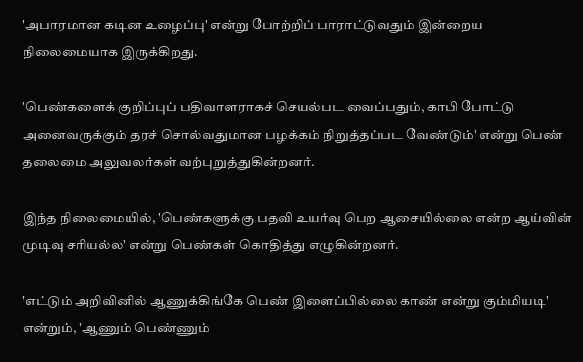'அபாரமான கடின உழைப்பு' என்று போற்றிப் பாராட்டுவதும் இன்றைய நிலைமையாக இருக்கிறது.

'பெண்களைக் குறிப்புப் பதிவாளராகச் செயல்பட வைப்பதும், காபி போட்டு அனைவருக்கும் தரச் சொல்வதுமான பழக்கம் நிறுத்தப்பட வேண்டும்' என்று பெண் தலைமை அலுவலர்கள் வற்புறுத்துகின்றனர்.

இந்த நிலைமையில், 'பெண்களுக்கு பதவி உயர்வு பெற ஆசையில்லை என்ற ஆய்வின் முடிவு சரியல்ல' என்று பெண்கள் கொதித்து எழுகின்றனர்.

'எட்டும் அறிவினில் ஆணுக்கிங்கே பெண் இளைப்பில்லை காண் என்று கும்மியடி' என்றும், 'ஆணும் பெண்ணும்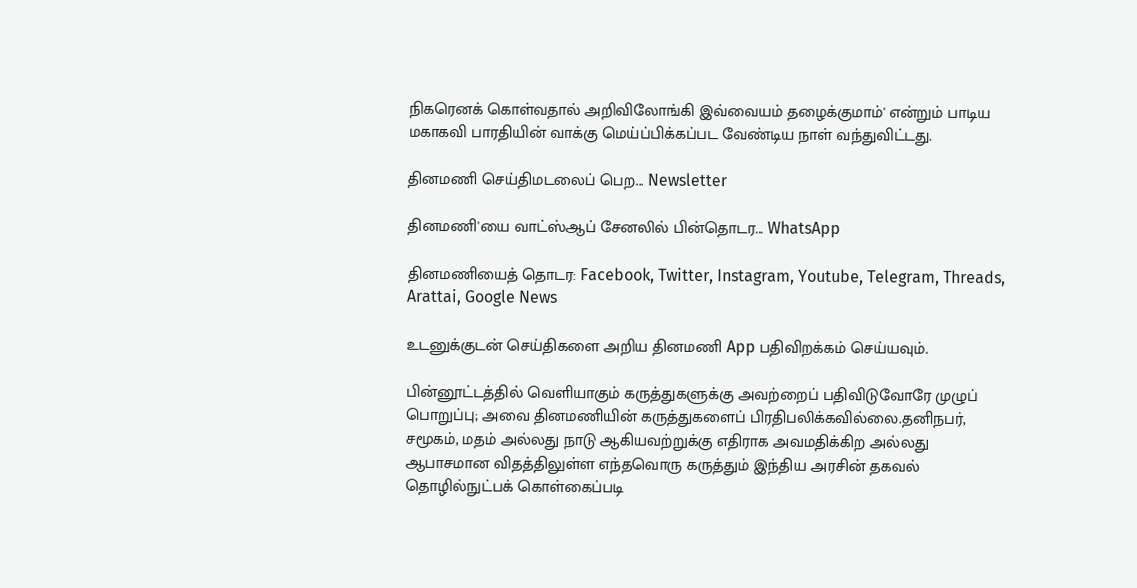நிகரெனக் கொள்வதால் அறிவிலோங்கி இவ்வையம் தழைக்குமாம்' என்றும் பாடிய மகாகவி பாரதியின் வாக்கு மெய்ப்பிக்கப்பட வேண்டிய நாள் வந்துவிட்டது.

தினமணி செய்திமடலைப் பெற... Newsletter

தினமணி'யை வாட்ஸ்ஆப் சேனலில் பின்தொடர... WhatsApp

தினமணியைத் தொடர: Facebook, Twitter, Instagram, Youtube, Telegram, Threads, Arattai, Google News

உடனுக்குடன் செய்திகளை அறிய தினமணி App பதிவிறக்கம் செய்யவும்.

பின்னூட்டத்தில் வெளியாகும் கருத்துகளுக்கு அவற்றைப் பதிவிடுவோரே முழுப் பொறுப்பு; அவை தினமணியின் கருத்துகளைப் பிரதிபலிக்கவில்லை.தனிநபர், சமூகம், மதம் அல்லது நாடு ஆகியவற்றுக்கு எதிராக அவமதிக்கிற அல்லது ஆபாசமான விதத்திலுள்ள எந்தவொரு கருத்தும் இந்திய அரசின் தகவல் தொழில்நுட்பக் கொள்கைப்படி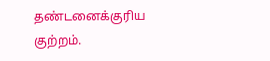தண்டனைக்குரிய குற்றம்.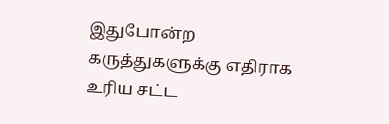இதுபோன்ற கருத்துகளுக்கு எதிராக உரிய சட்ட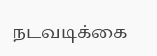நடவடிக்கை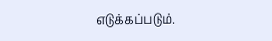எடுக்கப்படும்.